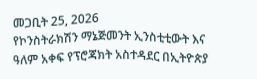መጋቢት 25, 2026
የኮንስትራክሽን ማኔጅመንት ኢንስቲቲውት እና ዓለም አቀፍ የፕሮጃክት አስተዳደር በኢትዮጵያ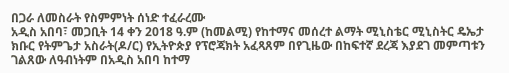በጋራ ለመስራት የስምምነት ሰነድ ተፈራረሙ
አዲስ አበባ፣ መጋቢት 14 ቀን 2018 ዓ.ም (ከመልሚ) የከተማና መሰረተ ልማት ሚኒስቴር ሚኒስትር ዴኤታ ክቡር የትምጌታ አስራት(ዶ/ር) የኢትዮጵያ የፕሮጃክት አፈጻጸም በየጊዜው በከፍተኛ ደረጃ እያደገ መምጣቱን ገልጸው ለዓብነትም በአዲስ አበባ ከተማ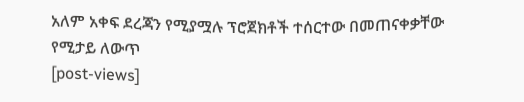አለም አቀፍ ደረጃን የሚያሟሉ ፕሮጀክቶች ተሰርተው በመጠናቀቃቸው የሚታይ ለውጥ
[post-views]